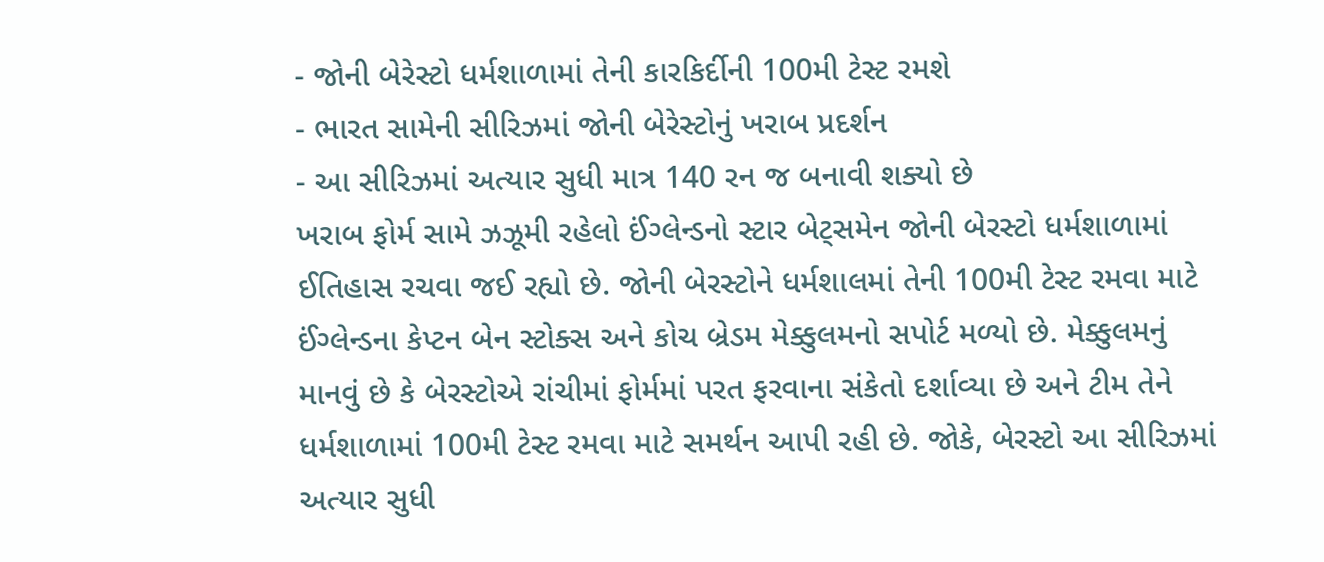- જોની બેરેસ્ટો ધર્મશાળામાં તેની કારકિર્દીની 100મી ટેસ્ટ રમશે
- ભારત સામેની સીરિઝમાં જોની બેરેસ્ટોનું ખરાબ પ્રદર્શન
- આ સીરિઝમાં અત્યાર સુધી માત્ર 140 રન જ બનાવી શક્યો છે
ખરાબ ફોર્મ સામે ઝઝૂમી રહેલો ઈંગ્લેન્ડનો સ્ટાર બેટ્સમેન જોની બેરસ્ટો ધર્મશાળામાં ઈતિહાસ રચવા જઈ રહ્યો છે. જોની બેરસ્ટોને ધર્મશાલમાં તેની 100મી ટેસ્ટ રમવા માટે ઈંગ્લેન્ડના કેપ્ટન બેન સ્ટોક્સ અને કોચ બ્રેડમ મેક્કુલમનો સપોર્ટ મળ્યો છે. મેક્કુલમનું માનવું છે કે બેરસ્ટોએ રાંચીમાં ફોર્મમાં પરત ફરવાના સંકેતો દર્શાવ્યા છે અને ટીમ તેને ધર્મશાળામાં 100મી ટેસ્ટ રમવા માટે સમર્થન આપી રહી છે. જોકે, બેરસ્ટો આ સીરિઝમાં અત્યાર સુધી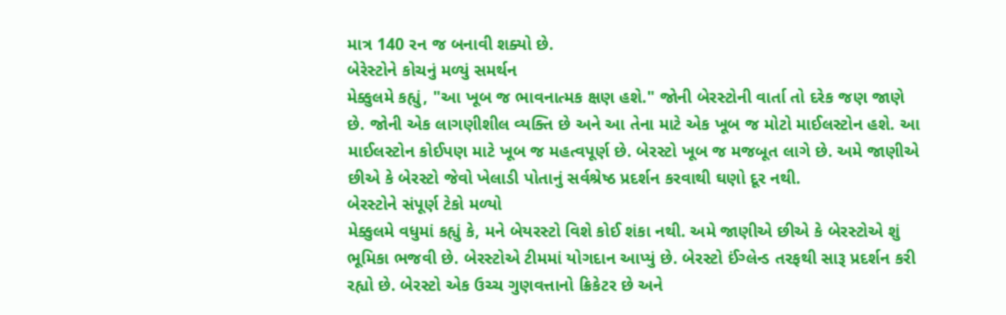માત્ર 140 રન જ બનાવી શક્યો છે.
બેરેસ્ટોને કોચનું મળ્યું સમર્થન
મેક્કુલમે કહ્યું, "આ ખૂબ જ ભાવનાત્મક ક્ષણ હશે." જોની બેરસ્ટોની વાર્તા તો દરેક જણ જાણે છે. જોની એક લાગણીશીલ વ્યક્તિ છે અને આ તેના માટે એક ખૂબ જ મોટો માઈલસ્ટોન હશે. આ માઈલસ્ટોન કોઈપણ માટે ખૂબ જ મહત્વપૂર્ણ છે. બેરસ્ટો ખૂબ જ મજબૂત લાગે છે. અમે જાણીએ છીએ કે બેરસ્ટો જેવો ખેલાડી પોતાનું સર્વશ્રેષ્ઠ પ્રદર્શન કરવાથી ઘણો દૂર નથી.
બેરસ્ટોને સંપૂર્ણ ટેકો મળ્યો
મેક્કુલમે વધુમાં કહ્યું કે, મને બેયરસ્ટો વિશે કોઈ શંકા નથી. અમે જાણીએ છીએ કે બેરસ્ટોએ શું ભૂમિકા ભજવી છે. બેરસ્ટોએ ટીમમાં યોગદાન આપ્યું છે. બેરસ્ટો ઈંગ્લેન્ડ તરફથી સારૂ પ્રદર્શન કરી રહ્યો છે. બેરસ્ટો એક ઉચ્ચ ગુણવત્તાનો ક્રિકેટર છે અને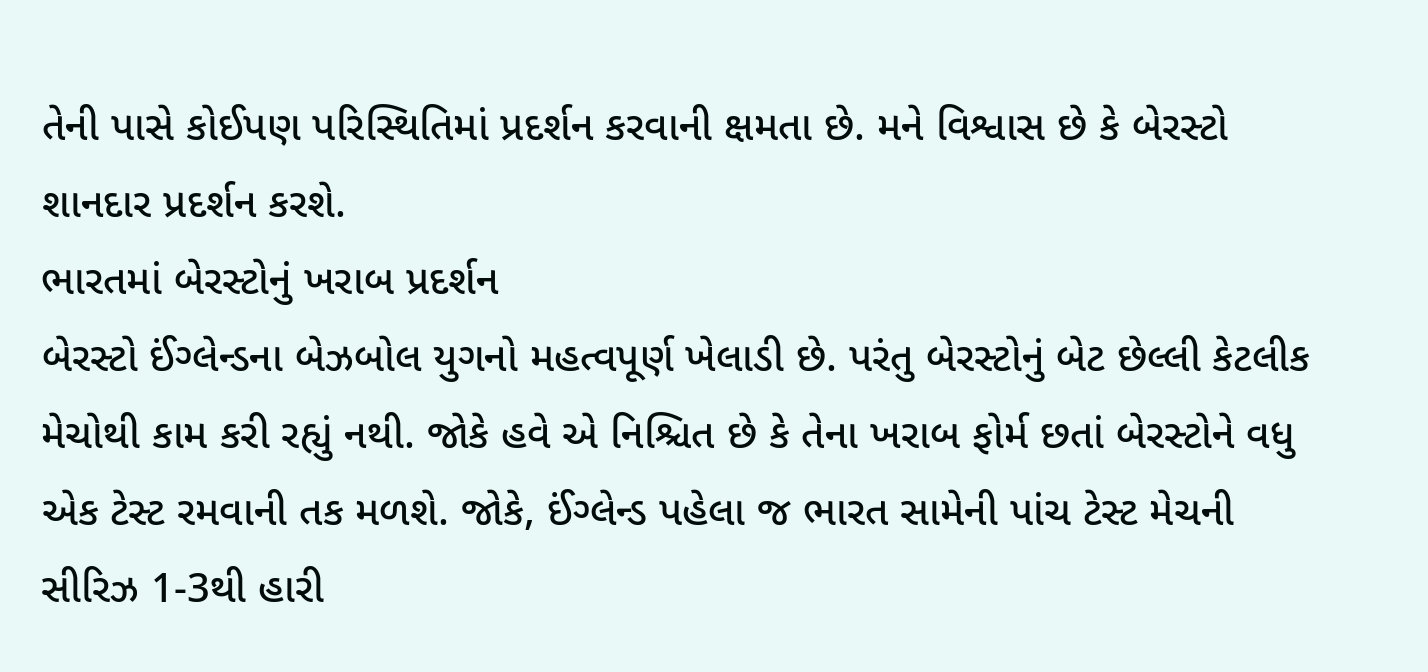તેની પાસે કોઈપણ પરિસ્થિતિમાં પ્રદર્શન કરવાની ક્ષમતા છે. મને વિશ્વાસ છે કે બેરસ્ટો શાનદાર પ્રદર્શન કરશે.
ભારતમાં બેરસ્ટોનું ખરાબ પ્રદર્શન
બેરસ્ટો ઈંગ્લેન્ડના બેઝબોલ યુગનો મહત્વપૂર્ણ ખેલાડી છે. પરંતુ બેરસ્ટોનું બેટ છેલ્લી કેટલીક મેચોથી કામ કરી રહ્યું નથી. જોકે હવે એ નિશ્ચિત છે કે તેના ખરાબ ફોર્મ છતાં બેરસ્ટોને વધુ એક ટેસ્ટ રમવાની તક મળશે. જોકે, ઈંગ્લેન્ડ પહેલા જ ભારત સામેની પાંચ ટેસ્ટ મેચની સીરિઝ 1-3થી હારી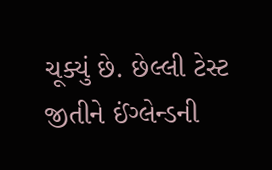ચૂક્યું છે. છેલ્લી ટેસ્ટ જીતીને ઈંગ્લેન્ડની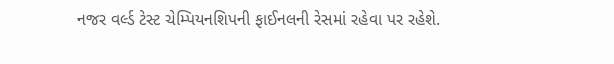નજર વર્લ્ડ ટેસ્ટ ચેમ્પિયનશિપની ફાઈનલની રેસમાં રહેવા પર રહેશે.